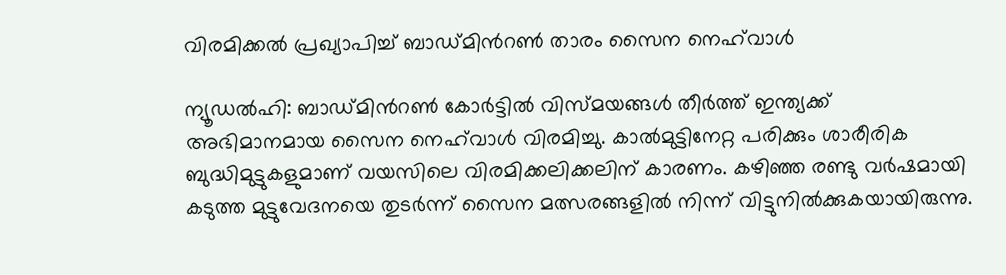വിരമിക്കൽ പ്രഖ്യാപിച്ച് ബാഡ്മിൻറൺ താരം സൈന നെഹ്‍വാൾ

ന്യൂഡൽഹി: ബാഡ്മിൻറൺ കോർട്ടിൽ വിസ്മയങ്ങൾ തീർത്ത് ഇന്ത്യക്ക് അഭിമാനമായ സൈന നെഹ്‍വാൾ വിരമിച്ചു. കാൽമുട്ടിനേറ്റ പരിക്കും ശാരീരിക ബുദ്ധിമുട്ടുകളുമാണ് വയസിലെ വിരമിക്കലിക്കലിന് കാരണം. കഴിഞ്ഞ രണ്ടു വർഷമായി കടുത്ത മുട്ടുവേദനയെ തുടർന്ന് സൈന മത്സരങ്ങളിൽ നിന്ന് വിട്ടുനിൽക്കുകയായിരുന്നു.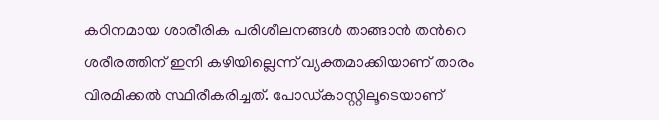കഠിനമായ ശാരീരിക പരിശീലനങ്ങൾ താങ്ങാൻ തൻറെ ശരീരത്തിന് ഇനി കഴിയില്ലെന്ന് വ്യക്തമാക്കിയാണ് താരം വിരമിക്കൽ സ്ഥിരീകരിച്ചത്. പോഡ്‍കാസ്റ്റിലൂടെയാണ്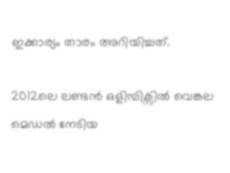ഇക്കാര്യം താരം അറിയിച്ചത്.

2012ലെ ലണ്ടൻ ഒളിമ്പിക്സിൽ വെങ്കല മെഡൽ നേടിയ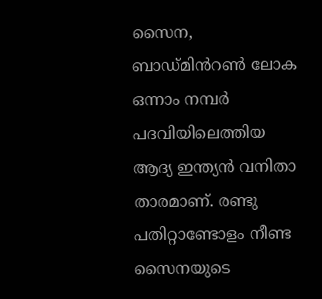സൈന, ബാഡ്മിൻറൺ ലോക ഒന്നാം നമ്പർ പദവിയിലെത്തിയ ആദ്യ ഇന്ത്യൻ വനിതാ താരമാണ്. രണ്ടു പതിറ്റാണ്ടോളം നീണ്ട സൈനയുടെ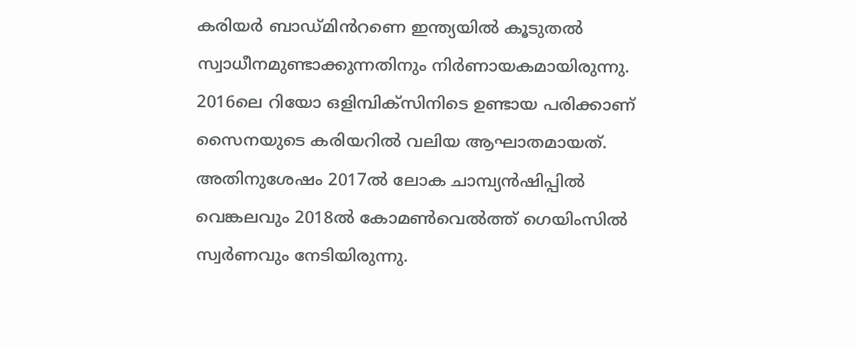കരിയർ ബാഡ്മിൻറണെ ഇന്ത്യയിൽ കൂടുതൽ സ്വാധീനമുണ്ടാക്കുന്നതിനും നിർണായകമായിരുന്നു. 2016ലെ റിയോ ഒളിമ്പിക്സിനിടെ ഉണ്ടായ പരിക്കാണ് സൈനയുടെ കരിയറിൽ വലിയ ആഘാതമായത്. അതിനുശേഷം 2017ൽ ലോക ചാമ്പ്യൻഷിപ്പിൽ വെങ്കലവും 2018ൽ കോമൺവെൽത്ത് ഗെയിംസിൽ സ്വർണവും നേടിയിരുന്നു.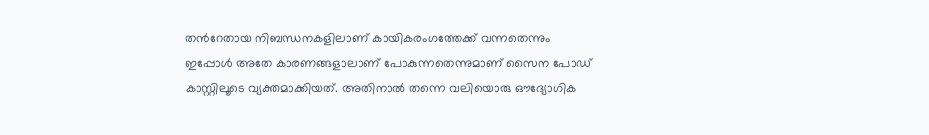തൻറേതായ നിബന്ധനകളിലാണ് കായികരംഗത്തേക്ക് വന്നതെന്നും ഇപ്പോൾ അതേ കാരണങ്ങളാലാണ് പോകുന്നതെന്നുമാണ് സൈന പോഡ് കാസ്റ്റിലൂടെ വ്യക്തമാക്കിയത്. അതിനാൽ തന്നെ വലിയൊരു ഔദ്യോഗിക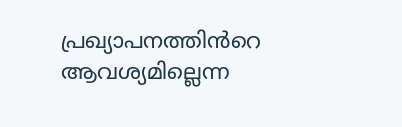പ്രഖ്യാപനത്തിൻറെ ആവശ്യമില്ലെന്ന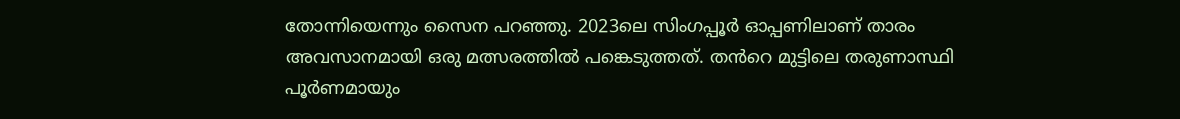തോന്നിയെന്നും സൈന പറഞ്ഞു. 2023ലെ സിംഗപ്പൂർ ഓപ്പണിലാണ് താരം അവസാനമായി ഒരു മത്സരത്തിൽ പങ്കെടുത്തത്. തൻറെ മുട്ടിലെ തരുണാസ്ഥി പൂർണമായും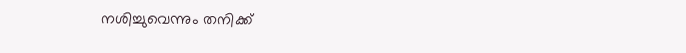നശിച്ചുവെന്നും തനിക്ക്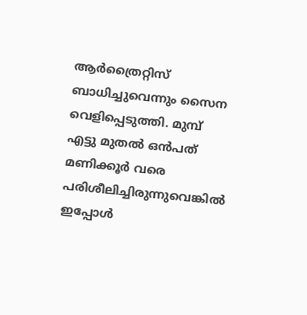ആർത്രൈറ്റിസ് ബാധിച്ചുവെന്നും സൈന വെളിപ്പെടുത്തി. മുമ്പ് എട്ടു മുതൽ ഒൻപത് മണിക്കൂർ വരെ പരിശീലിച്ചിരുന്നുവെങ്കിൽ ഇപ്പോൾ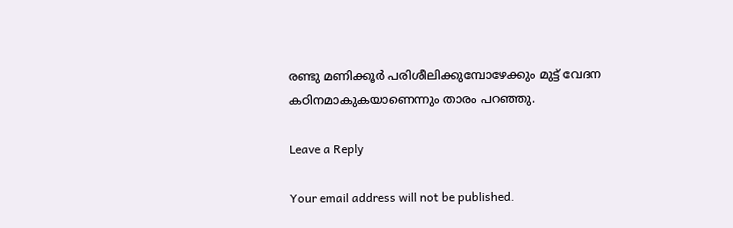രണ്ടു മണിക്കൂർ പരിശീലിക്കുമ്പോഴേക്കും മുട്ട് വേദന കഠിനമാകുകയാണെന്നും താരം പറഞ്ഞു.

Leave a Reply

Your email address will not be published.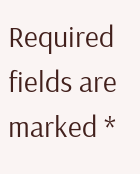Required fields are marked *